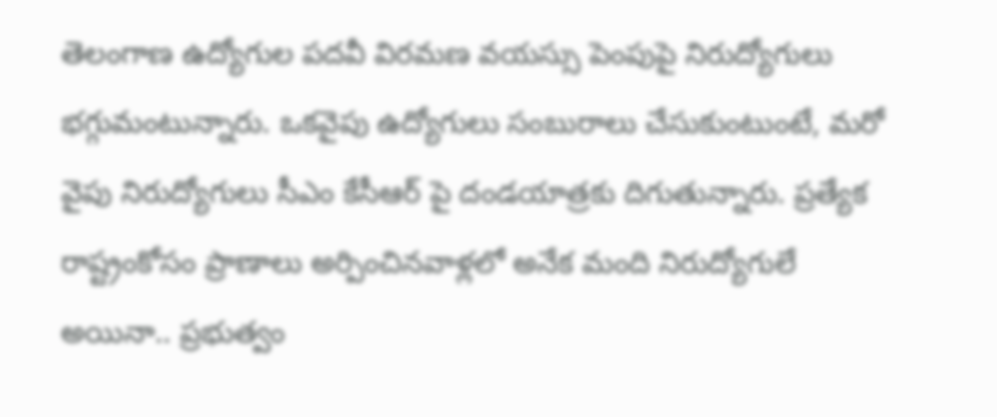తెలంగాణ ఉద్యోగుల పదవీ విరమణ వయస్సు పెంపుపై నిరుద్యోగులు భగ్గుమంటున్నారు. ఒకవైపు ఉద్యోగులు సంబురాలు చేసుకుంటుంటే, మరో వైపు నిరుద్యోగులు సీఎం కేసీఆర్ పై దండయాత్రకు దిగుతున్నారు. ప్రత్యేక రాష్ట్రంకోసం ప్రాణాలు అర్పించినవాళ్లలో అనేక మంది నిరుద్యోగులే అయినా.. ప్రభుత్వం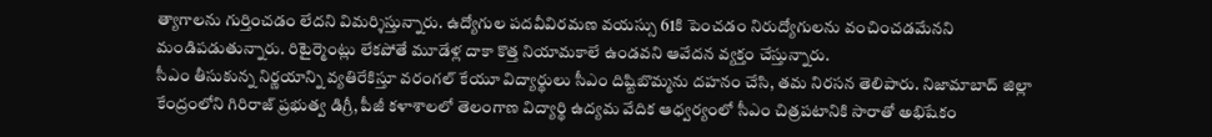త్యాగాలను గుర్తించడం లేదని విమర్శిస్తున్నారు. ఉద్యోగుల పదవీవిరమణ వయస్సు 61కి పెంచడం నిరుద్యోగులను వంచించడమేనని మండిపడుతున్నారు. రిటైర్మెంట్లు లేకపోతే మూడేళ్ల దాకా కొత్త నియామకాలే ఉండవని ఆవేదన వ్యక్తం చేస్తున్నారు.
సీఎం తీసుకున్న నిర్ణయాన్ని వ్యతిరేకిస్తూ వరంగల్ కేయూ విద్యార్థులు సీఎం దిష్టిబొమ్మను దహనం చేసి, తమ నిరసన తెలిపారు. నిజామాబాద్ జిల్లా కేంద్రంలోని గిరిరాజ్ ప్రభుత్వ డిగ్రీ, పీజీ కళాశాలలో తెలంగాణ విద్యార్థి ఉద్యమ వేదిక ఆధ్వర్యంలో సీఎం చిత్రపటానికి సారాతో అభిషేకం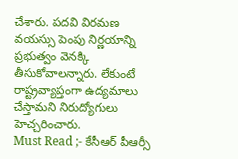చేశారు. పదవి విరమణ వయస్సు పెంపు నిర్ణయాన్ని ప్రభుత్వం వెనక్కి తీసుకోవాలన్నారు. లేకుంటే రాష్ట్రవ్యాప్తంగా ఉద్యమాలు చేస్తామని నిరుద్యోగులు హెచ్చరించారు.
Must Read ;- కేసీఆర్ పీఆర్సీ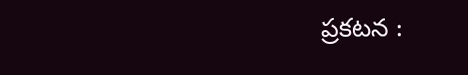ప్రకటన :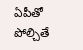ఏపీతో పోల్చితే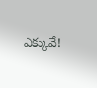ఎక్కువే!